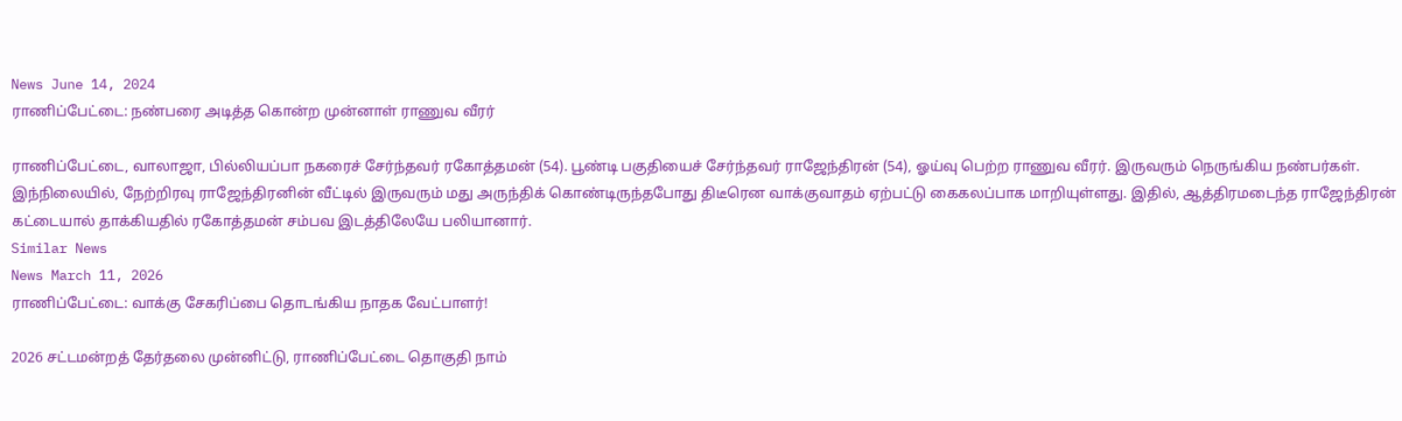News June 14, 2024
ராணிப்பேட்டை: நண்பரை அடித்த கொன்ற முன்னாள் ராணுவ வீரர்

ராணிப்பேட்டை, வாலாஜா, பில்லியப்பா நகரைச் சேர்ந்தவர் ரகோத்தமன் (54). பூண்டி பகுதியைச் சேர்ந்தவர் ராஜேந்திரன் (54), ஓய்வு பெற்ற ராணுவ வீரர். இருவரும் நெருங்கிய நண்பர்கள். இந்நிலையில், நேற்றிரவு ராஜேந்திரனின் வீட்டில் இருவரும் மது அருந்திக் கொண்டிருந்தபோது திடீரென வாக்குவாதம் ஏற்பட்டு கைகலப்பாக மாறியுள்ளது. இதில், ஆத்திரமடைந்த ராஜேந்திரன் கட்டையால் தாக்கியதில் ரகோத்தமன் சம்பவ இடத்திலேயே பலியானார்.
Similar News
News March 11, 2026
ராணிப்பேட்டை: வாக்கு சேகரிப்பை தொடங்கிய நாதக வேட்பாளர்!

2026 சட்டமன்றத் தேர்தலை முன்னிட்டு, ராணிப்பேட்டை தொகுதி நாம்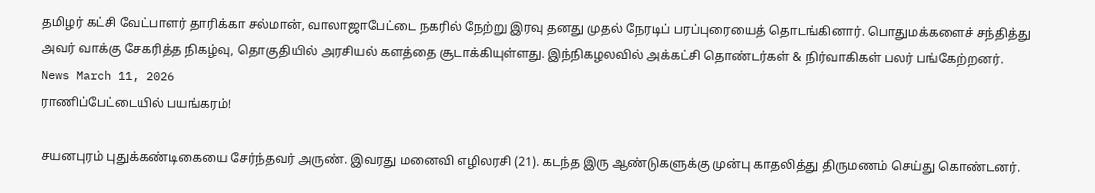தமிழர் கட்சி வேட்பாளர் தாரிக்கா சல்மான், வாலாஜாபேட்டை நகரில் நேற்று இரவு தனது முதல் நேரடிப் பரப்புரையைத் தொடங்கினார். பொதுமக்களைச் சந்தித்து அவர் வாக்கு சேகரித்த நிகழ்வு, தொகுதியில் அரசியல் களத்தை சூடாக்கியுள்ளது. இந்நிகழலவில் அக்கட்சி தொண்டர்கள் & நிர்வாகிகள் பலர் பங்கேற்றனர்.
News March 11, 2026
ராணிப்பேட்டையில் பயங்கரம்!

சயனபுரம் புதுக்கண்டிகையை சேர்ந்தவர் அருண். இவரது மனைவி எழிலரசி (21). கடந்த இரு ஆண்டுகளுக்கு முன்பு காதலித்து திருமணம் செய்து கொண்டனர்.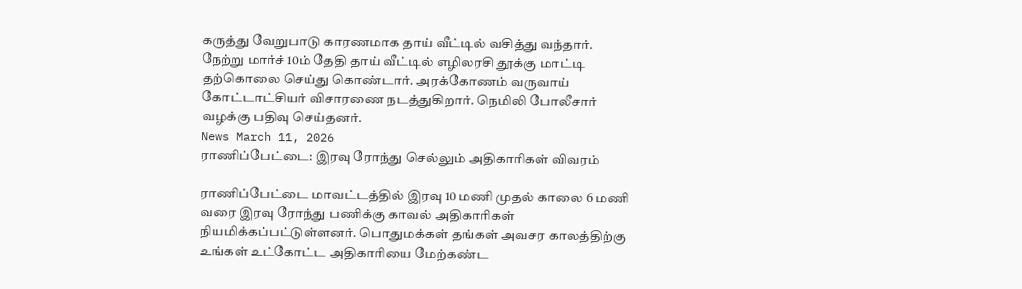கருத்து வேறுபாடு காரணமாக தாய் வீட்டில் வசித்து வந்தார். நேற்று மார்ச் 10ம் தேதி தாய் வீட்டில் எழிலரசி தூக்கு மாட்டி தற்கொலை செய்து கொண்டார். அரக்கோணம் வருவாய் கோட்டாட்சியர் விசாரணை நடத்துகிறார். நெமிலி போலீசார் வழக்கு பதிவு செய்தனர்.
News March 11, 2026
ராணிப்பேட்டை: இரவு ரோந்து செல்லும் அதிகாரிகள் விவரம்

ராணிப்பேட்டை மாவட்டத்தில் இரவு 10 மணி முதல் காலை 6 மணி வரை இரவு ரோந்து பணிக்கு காவல் அதிகாரிகள் நியமிக்கப்பட்டுள்ளனர். பொதுமக்கள் தங்கள் அவசர காலத்திற்கு உங்கள் உட்கோட்ட அதிகாரியை மேற்கண்ட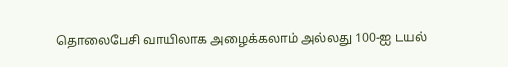தொலைபேசி வாயிலாக அழைக்கலாம் அல்லது 100-ஐ டயல்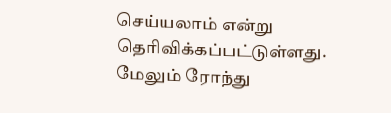செய்யலாம் என்று தெரிவிக்கப்பட்டுள்ளது. மேலும் ரோந்து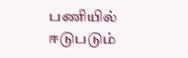பணியில் ஈடுபடும்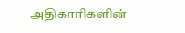அதிகாரிகளின்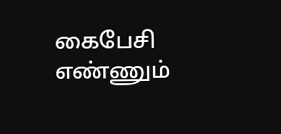கைபேசி எண்ணும்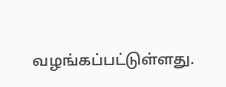வழங்கப்பட்டுள்ளது.